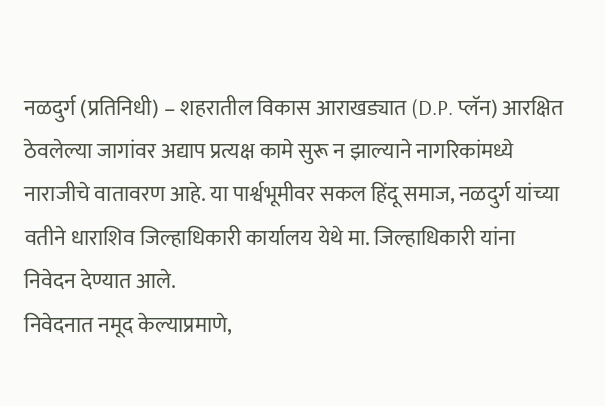नळदुर्ग (प्रतिनिधी) – शहरातील विकास आराखड्यात (D.P. प्लॅन) आरक्षित ठेवलेल्या जागांवर अद्याप प्रत्यक्ष कामे सुरू न झाल्याने नागरिकांमध्ये नाराजीचे वातावरण आहे. या पार्श्वभूमीवर सकल हिंदू समाज, नळदुर्ग यांच्या वतीने धाराशिव जिल्हाधिकारी कार्यालय येथे मा. जिल्हाधिकारी यांना निवेदन देण्यात आले.
निवेदनात नमूद केल्याप्रमाणे,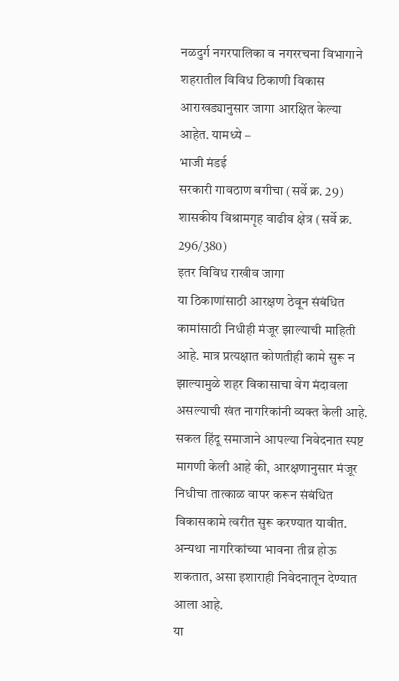नळदुर्ग नगरपालिका व नगररचना विभागाने शहरातील विविध ठिकाणी विकास आराखड्यानुसार जागा आरक्षित केल्या आहेत. यामध्ये –
भाजी मंडई
सरकारी गावठाण बगीचा (सर्वे क्र. 29)
शासकीय विश्रामगृह वाढीव क्षेत्र (सर्वे क्र. 296/380)
इतर विविध राखीव जागा
या ठिकाणांसाठी आरक्षण ठेवून संबंधित कामांसाठी निधीही मंजूर झाल्याची माहिती आहे. मात्र प्रत्यक्षात कोणतीही कामे सुरू न झाल्यामुळे शहर विकासाचा वेग मंदावला असल्याची खंत नागरिकांनी व्यक्त केली आहे.
सकल हिंदू समाजाने आपल्या निवेदनात स्पष्ट मागणी केली आहे की, आरक्षणानुसार मंजूर निधीचा तात्काळ वापर करून संबंधित विकासकामे त्वरीत सुरू करण्यात यावीत. अन्यथा नागरिकांच्या भावना तीव्र होऊ शकतात, असा इशाराही निवेदनातून देण्यात आला आहे.
या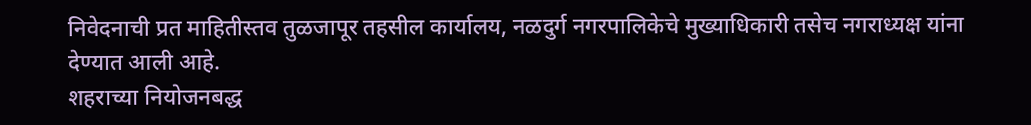निवेदनाची प्रत माहितीस्तव तुळजापूर तहसील कार्यालय, नळदुर्ग नगरपालिकेचे मुख्याधिकारी तसेच नगराध्यक्ष यांना देण्यात आली आहे.
शहराच्या नियोजनबद्ध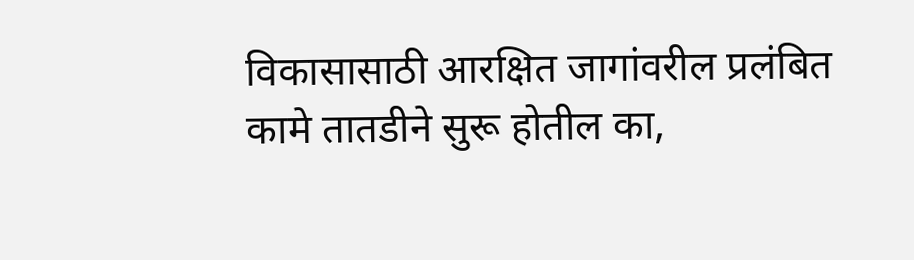विकासासाठी आरक्षित जागांवरील प्रलंबित कामे तातडीने सुरू होतील का,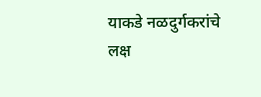याकडे नळदुर्गकरांचे लक्ष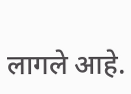लागले आहे.